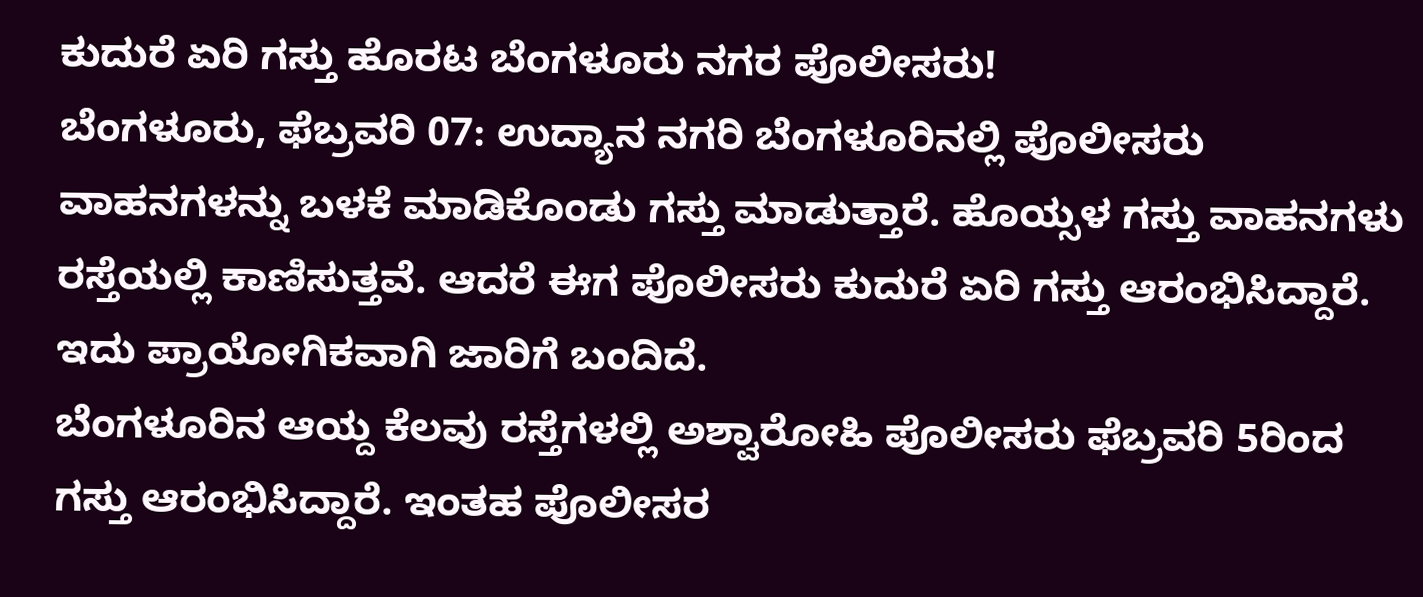ಕುದುರೆ ಏರಿ ಗಸ್ತು ಹೊರಟ ಬೆಂಗಳೂರು ನಗರ ಪೊಲೀಸರು!
ಬೆಂಗಳೂರು, ಫೆಬ್ರವರಿ 07: ಉದ್ಯಾನ ನಗರಿ ಬೆಂಗಳೂರಿನಲ್ಲಿ ಪೊಲೀಸರು ವಾಹನಗಳನ್ನು ಬಳಕೆ ಮಾಡಿಕೊಂಡು ಗಸ್ತು ಮಾಡುತ್ತಾರೆ. ಹೊಯ್ಸಳ ಗಸ್ತು ವಾಹನಗಳು ರಸ್ತೆಯಲ್ಲಿ ಕಾಣಿಸುತ್ತವೆ. ಆದರೆ ಈಗ ಪೊಲೀಸರು ಕುದುರೆ ಏರಿ ಗಸ್ತು ಆರಂಭಿಸಿದ್ದಾರೆ. ಇದು ಪ್ರಾಯೋಗಿಕವಾಗಿ ಜಾರಿಗೆ ಬಂದಿದೆ.
ಬೆಂಗಳೂರಿನ ಆಯ್ದ ಕೆಲವು ರಸ್ತೆಗಳಲ್ಲಿ ಅಶ್ವಾರೋಹಿ ಪೊಲೀಸರು ಫೆಬ್ರವರಿ 5ರಿಂದ ಗಸ್ತು ಆರಂಭಿಸಿದ್ದಾರೆ. ಇಂತಹ ಪೊಲೀಸರ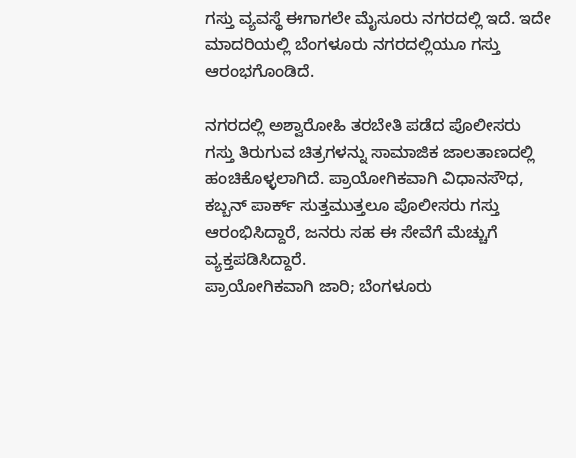ಗಸ್ತು ವ್ಯವಸ್ಥೆ ಈಗಾಗಲೇ ಮೈಸೂರು ನಗರದಲ್ಲಿ ಇದೆ. ಇದೇ ಮಾದರಿಯಲ್ಲಿ ಬೆಂಗಳೂರು ನಗರದಲ್ಲಿಯೂ ಗಸ್ತು ಆರಂಭಗೊಂಡಿದೆ.

ನಗರದಲ್ಲಿ ಅಶ್ವಾರೋಹಿ ತರಬೇತಿ ಪಡೆದ ಪೊಲೀಸರು ಗಸ್ತು ತಿರುಗುವ ಚಿತ್ರಗಳನ್ನು ಸಾಮಾಜಿಕ ಜಾಲತಾಣದಲ್ಲಿ ಹಂಚಿಕೊಳ್ಳಲಾಗಿದೆ. ಪ್ರಾಯೋಗಿಕವಾಗಿ ವಿಧಾನಸೌಧ, ಕಬ್ಬನ್ ಪಾರ್ಕ್ ಸುತ್ತಮುತ್ತಲೂ ಪೊಲೀಸರು ಗಸ್ತು ಆರಂಭಿಸಿದ್ದಾರೆ, ಜನರು ಸಹ ಈ ಸೇವೆಗೆ ಮೆಚ್ಚುಗೆ ವ್ಯಕ್ತಪಡಿಸಿದ್ದಾರೆ.
ಪ್ರಾಯೋಗಿಕವಾಗಿ ಜಾರಿ; ಬೆಂಗಳೂರು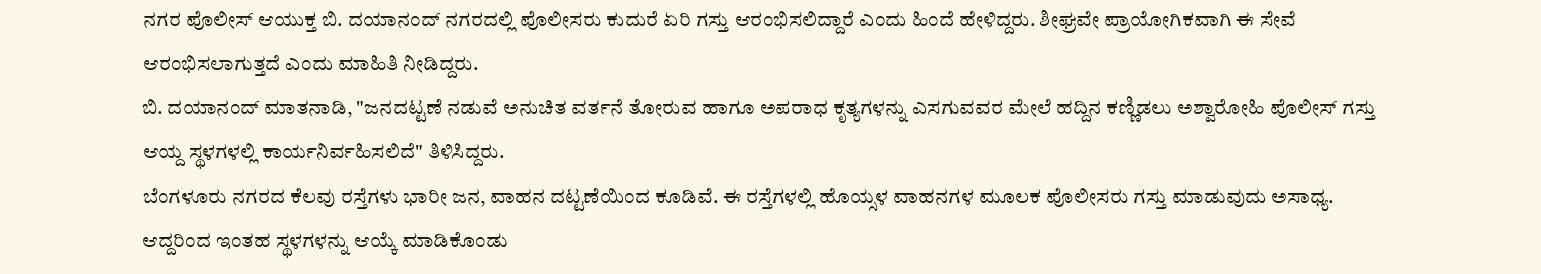ನಗರ ಪೊಲೀಸ್ ಆಯುಕ್ತ ಬಿ. ದಯಾನಂದ್ ನಗರದಲ್ಲಿ ಪೊಲೀಸರು ಕುದುರೆ ಏರಿ ಗಸ್ತು ಆರಂಭಿಸಲಿದ್ದಾರೆ ಎಂದು ಹಿಂದೆ ಹೇಳಿದ್ದರು. ಶೀಘ್ರವೇ ಪ್ರಾಯೋಗಿಕವಾಗಿ ಈ ಸೇವೆ ಆರಂಭಿಸಲಾಗುತ್ತದೆ ಎಂದು ಮಾಹಿತಿ ನೀಡಿದ್ದರು.
ಬಿ. ದಯಾನಂದ್ ಮಾತನಾಡಿ, "ಜನದಟ್ಟಣೆ ನಡುವೆ ಅನುಚಿತ ವರ್ತನೆ ತೋರುವ ಹಾಗೂ ಅಪರಾಧ ಕೃತ್ಯಗಳನ್ನು ಎಸಗುವವರ ಮೇಲೆ ಹದ್ದಿನ ಕಣ್ಣಿಡಲು ಅಶ್ವಾರೋಹಿ ಪೊಲೀಸ್ ಗಸ್ತು ಆಯ್ದ ಸ್ಥಳಗಳಲ್ಲಿ ಕಾರ್ಯನಿರ್ವಹಿಸಲಿದೆ" ತಿಳಿಸಿದ್ದರು.
ಬೆಂಗಳೂರು ನಗರದ ಕೆಲವು ರಸ್ತೆಗಳು ಭಾರೀ ಜನ, ವಾಹನ ದಟ್ಟಣೆಯಿಂದ ಕೂಡಿವೆ. ಈ ರಸ್ತೆಗಳಲ್ಲಿ ಹೊಯ್ಸಳ ವಾಹನಗಳ ಮೂಲಕ ಪೊಲೀಸರು ಗಸ್ತು ಮಾಡುವುದು ಅಸಾಧ್ಯ. ಆದ್ದರಿಂದ ಇಂತಹ ಸ್ಥಳಗಳನ್ನು ಆಯ್ಕೆ ಮಾಡಿಕೊಂಡು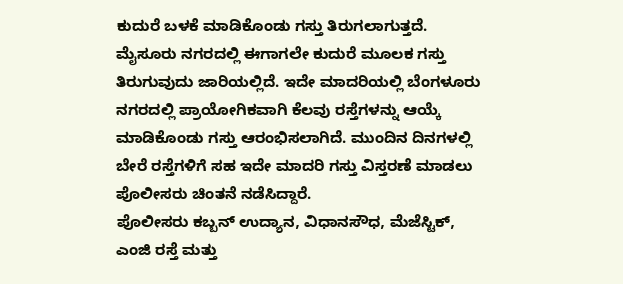ಕುದುರೆ ಬಳಕೆ ಮಾಡಿಕೊಂಡು ಗಸ್ತು ತಿರುಗಲಾಗುತ್ತದೆ.
ಮೈಸೂರು ನಗರದಲ್ಲಿ ಈಗಾಗಲೇ ಕುದುರೆ ಮೂಲಕ ಗಸ್ತು ತಿರುಗುವುದು ಜಾರಿಯಲ್ಲಿದೆ. ಇದೇ ಮಾದರಿಯಲ್ಲಿ ಬೆಂಗಳೂರು ನಗರದಲ್ಲಿ ಪ್ರಾಯೋಗಿಕವಾಗಿ ಕೆಲವು ರಸ್ತೆಗಳನ್ನು ಆಯ್ಕೆ ಮಾಡಿಕೊಂಡು ಗಸ್ತು ಆರಂಭಿಸಲಾಗಿದೆ. ಮುಂದಿನ ದಿನಗಳಲ್ಲಿ ಬೇರೆ ರಸ್ತೆಗಳಿಗೆ ಸಹ ಇದೇ ಮಾದರಿ ಗಸ್ತು ವಿಸ್ತರಣೆ ಮಾಡಲು ಪೊಲೀಸರು ಚಿಂತನೆ ನಡೆಸಿದ್ದಾರೆ.
ಪೊಲೀಸರು ಕಬ್ಬನ್ ಉದ್ಯಾನ, ವಿಧಾನಸೌಧ, ಮೆಜೆಸ್ಟಿಕ್, ಎಂಜಿ ರಸ್ತೆ ಮತ್ತು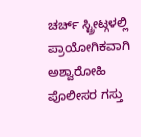ಚರ್ಚ್ ಸ್ಟ್ರೀಟ್ಗಳಲ್ಲಿ ಪ್ರಾಯೋಗಿಕವಾಗಿ ಅಶ್ವಾರೋಹಿ ಪೊಲೀಸರ ಗಸ್ತು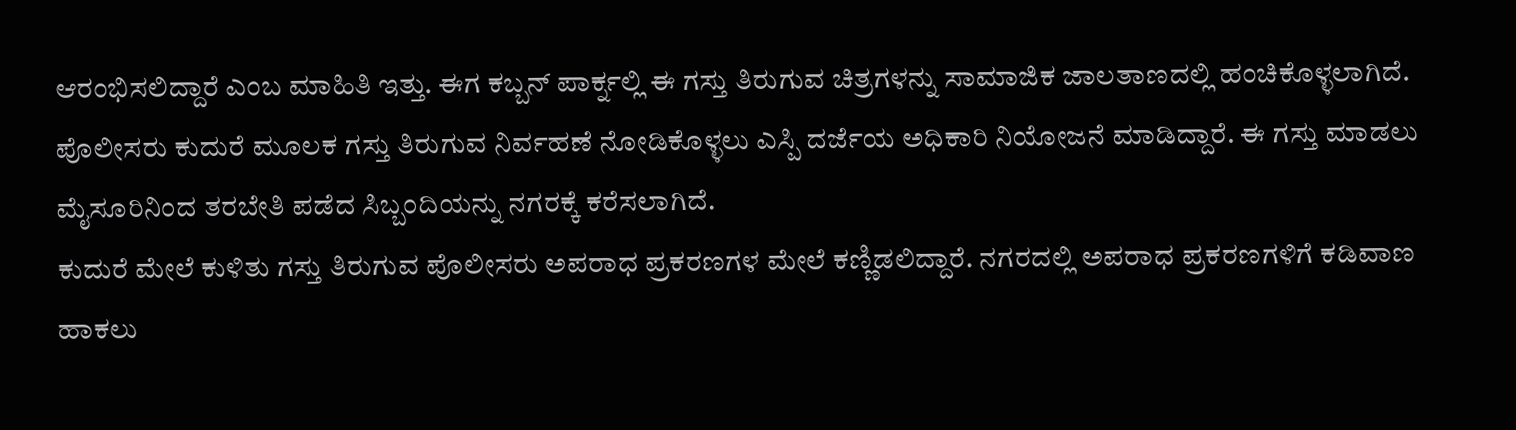ಆರಂಭಿಸಲಿದ್ದಾರೆ ಎಂಬ ಮಾಹಿತಿ ಇತ್ತು. ಈಗ ಕಬ್ಬನ್ ಪಾರ್ಕ್ನಲ್ಲಿ ಈ ಗಸ್ತು ತಿರುಗುವ ಚಿತ್ರಗಳನ್ನು ಸಾಮಾಜಿಕ ಜಾಲತಾಣದಲ್ಲಿ ಹಂಚಿಕೊಳ್ಳಲಾಗಿದೆ.
ಪೊಲೀಸರು ಕುದುರೆ ಮೂಲಕ ಗಸ್ತು ತಿರುಗುವ ನಿರ್ವಹಣೆ ನೋಡಿಕೊಳ್ಳಲು ಎಸ್ಪಿ ದರ್ಜೆಯ ಅಧಿಕಾರಿ ನಿಯೋಜನೆ ಮಾಡಿದ್ದಾರೆ. ಈ ಗಸ್ತು ಮಾಡಲು ಮೈಸೂರಿನಿಂದ ತರಬೇತಿ ಪಡೆದ ಸಿಬ್ಬಂದಿಯನ್ನು ನಗರಕ್ಕೆ ಕರೆಸಲಾಗಿದೆ.
ಕುದುರೆ ಮೇಲೆ ಕುಳಿತು ಗಸ್ತು ತಿರುಗುವ ಪೊಲೀಸರು ಅಪರಾಧ ಪ್ರಕರಣಗಳ ಮೇಲೆ ಕಣ್ಣಿಡಲಿದ್ದಾರೆ. ನಗರದಲ್ಲಿ ಅಪರಾಧ ಪ್ರಕರಣಗಳಿಗೆ ಕಡಿವಾಣ ಹಾಕಲು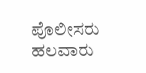ಪೊಲೀಸರು ಹಲವಾರು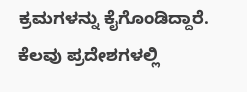ಕ್ರಮಗಳನ್ನು ಕೈಗೊಂಡಿದ್ದಾರೆ. ಕೆಲವು ಪ್ರದೇಶಗಳಲ್ಲಿ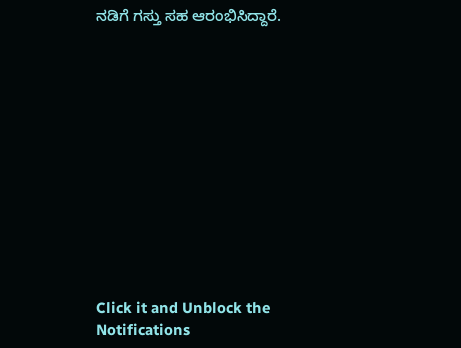ನಡಿಗೆ ಗಸ್ತು ಸಹ ಆರಂಭಿಸಿದ್ದಾರೆ.












Click it and Unblock the Notifications